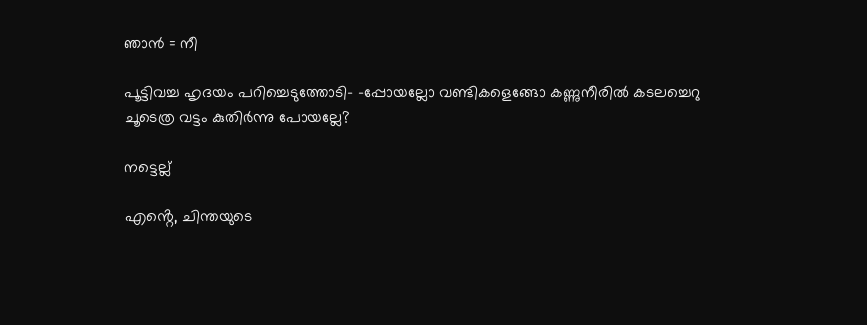ഞാൻ = നീ

പൂട്ടിവച്ച ഹൃദയം പറിച്ചെടുത്തോടി- -പ്പോയല്ലോ വണ്ടികളെങ്ങോ കണ്ണുനീരിൽ കടലച്ചെറു ചൂടെത്ര വട്ടം കുതിർന്നു പോയല്ലേ?

നട്ടെല്ല്

എൻ്റെ, ചിന്തയുടെ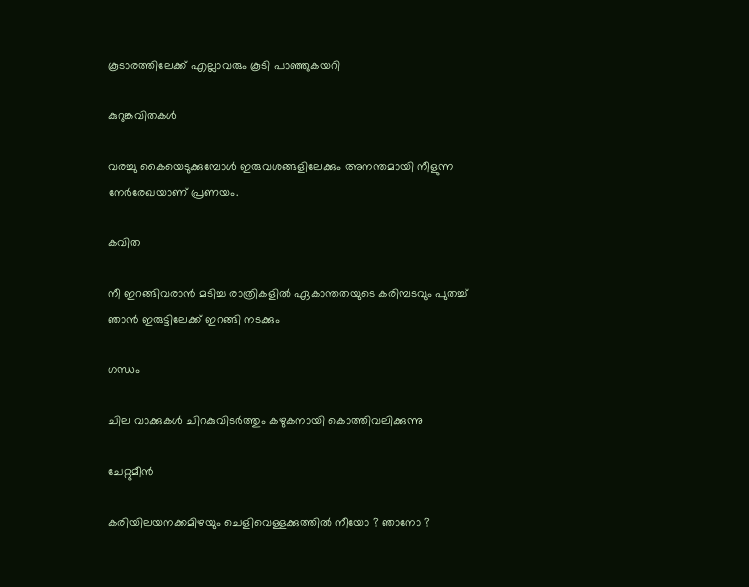കൂടാരത്തിലേക്ക് എല്ലാവരും കൂടി പാഞ്ഞുകയറി

കുറുങ്കവിതകൾ

വരച്ചു കൈയെടുക്കുമ്പോൾ ഇരുവശങ്ങളിലേക്കും അനന്തമായി നീളുന്ന നേർരേഖയാണ് പ്രണയം.

കവിത

നീ ഇറങ്ങിവരാൻ മടിച്ച രാത്രികളിൽ ഏകാന്തതയുടെ കരിമ്പടവും പുതച്ച് ഞാൻ ഇരുട്ടിലേക്ക് ഇറങ്ങി നടക്കും

ഗന്ധം

ചില വാക്കുകള്‍ ചിറകുവിടര്‍ത്തും കഴുകനായി കൊത്തിവലിക്കുന്നു

ചേറ്റുമീൻ

കരിയിലയനക്കമിഴയും ചെളിവെള്ളക്കുത്തിൽ നീയോ ? ഞാനോ ?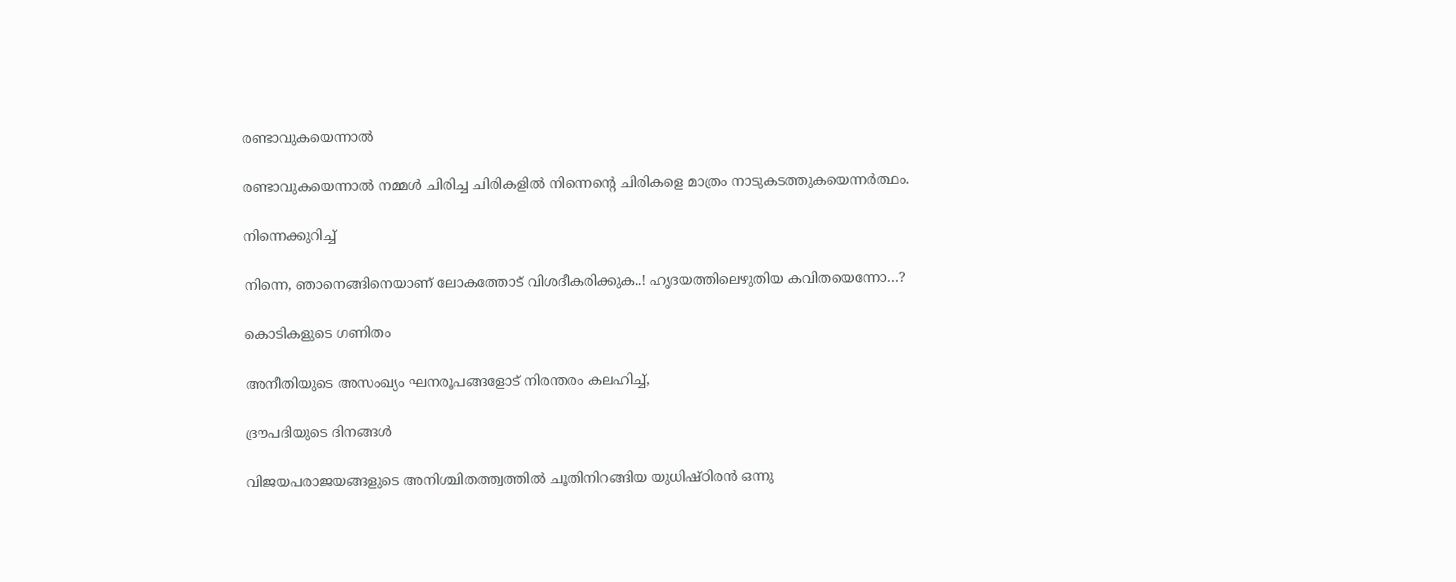രണ്ടാവുകയെന്നാൽ

രണ്ടാവുകയെന്നാൽ നമ്മൾ ചിരിച്ച ചിരികളിൽ നിന്നെൻ്റെ ചിരികളെ മാത്രം നാടുകടത്തുകയെന്നർത്ഥം.

നിന്നെക്കുറിച്ച്

നിന്നെ, ഞാനെങ്ങിനെയാണ് ലോകത്തോട് വിശദീകരിക്കുക..! ഹൃദയത്തിലെഴുതിയ കവിതയെന്നോ…?

കൊടികളുടെ ഗണിതം

അനീതിയുടെ അസംഖ്യം ഘനരൂപങ്ങളോട് നിരന്തരം കലഹിച്ച്,

ദ്രൗപദിയുടെ ദിനങ്ങൾ

വിജയപരാജയങ്ങളുടെ അനിശ്ചിതത്ത്വത്തിൽ ചൂതിനിറങ്ങിയ യുധിഷ്ഠിരൻ ഒന്നു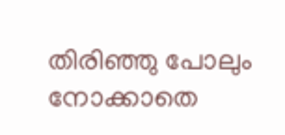തിരിഞ്ഞു പോലും നോക്കാതെ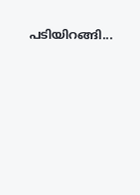പടിയിറങ്ങി...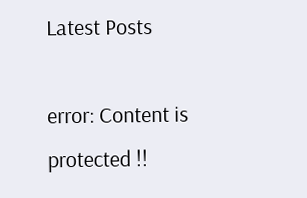Latest Posts

error: Content is protected !!